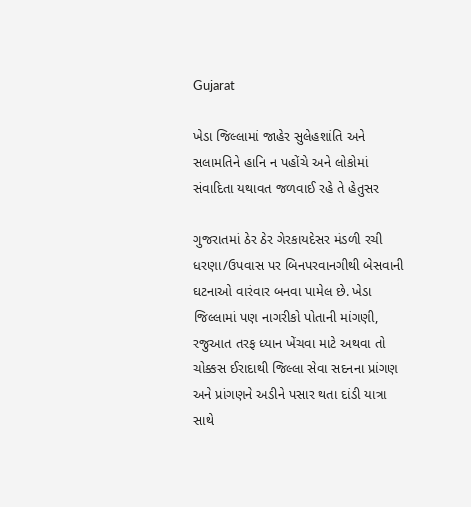Gujarat

ખેડા જિલ્લામાં જાહેર સુલેહશાંતિ અને સલામતિને હાનિ ન પહોંચે અને લોકોમાં સંવાદિતા યથાવત જળવાઈ રહે તે હેતુસર

ગુજરાતમાં ઠેર ઠેર ગેરકાયદેસર મંડળી રચી ધરણા/ઉપવાસ પર બિનપરવાનગીથી બેસવાની ઘટનાઓ વારંવાર બનવા પામેલ છે. ખેડા જિલ્લામાં પણ નાગરીકો પોતાની માંગણી, રજુઆત તરફ ધ્યાન ખેંચવા માટે અથવા તો ચોક્કસ ઈરાદાથી જિલ્લા સેવા સદનના પ્રાંગણ અને પ્રાંગણને અડીને પસાર થતા દાંડી યાત્રા સાથે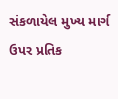સંકળાયેલ મુખ્ય માર્ગ ઉપર પ્રતિક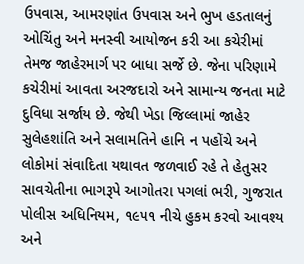ઉપવાસ, આમરણાંત ઉપવાસ અને ભુખ હડતાલનું ઓચિંતુ અને મનસ્વી આયોજન કરી આ કચેરીમાં તેમજ જાહેરમાર્ગ પર બાધા સર્જે છે. જેના પરિણામે કચેરીમાં આવતા અરજદારો અને સામાન્ય જનતા માટે દુવિધા સર્જાય છે. જેથી ખેડા જિલ્લામાં જાહેર સુલેહશાંતિ અને સલામતિને હાનિ ન પહોંચે અને લોકોમાં સંવાદિતા યથાવત જળવાઈ રહે તે હેતુસર સાવચેતીના ભાગરૂપે આગોતરા પગલાં ભરી, ગુજરાત પોલીસ અધિનિયમ, ૧૯૫૧ નીચે હુકમ કરવો આવશ્ય અને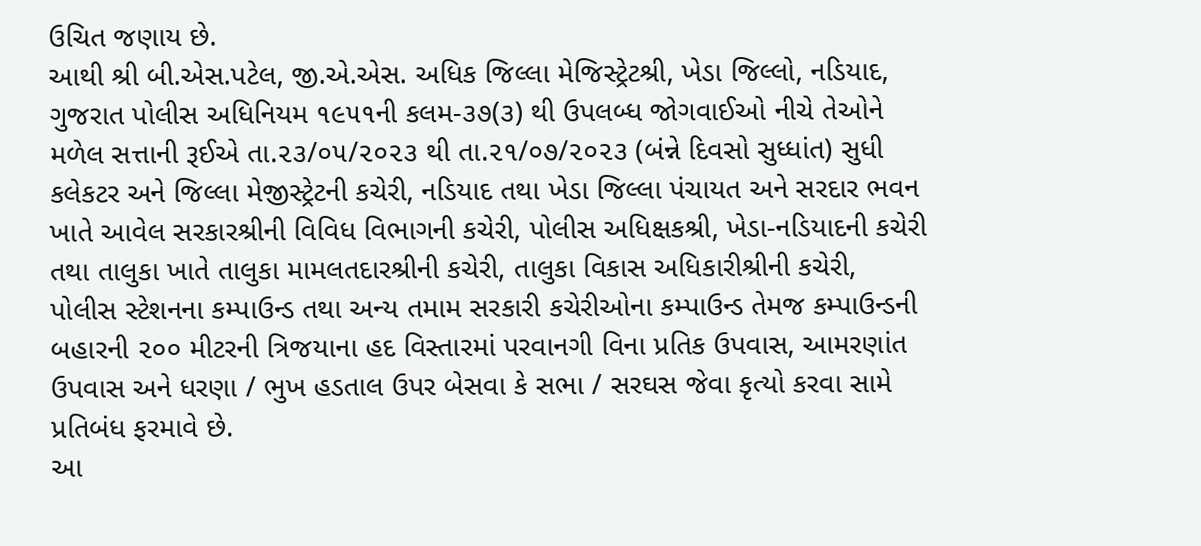ઉચિત જણાય છે.
આથી શ્રી બી.એસ.પટેલ, જી.એ.એસ. અધિક જિલ્લા મેજિસ્ટ્રેટશ્રી, ખેડા જિલ્લો, નડિયાદ, ગુજરાત પોલીસ અધિનિયમ ૧૯૫૧ની કલમ-૩૭(૩) થી ઉપલબ્ધ જોગવાઈઓ નીચે તેઓને મળેલ સત્તાની રૂઈએ તા.૨૩/૦૫/૨૦૨૩ થી તા.૨૧/૦૭/૨૦૨૩ (બંન્ને દિવસો સુધ્ધાંત) સુધી કલેકટર અને જિલ્લા મેજીસ્ટ્રેટની કચેરી, નડિયાદ તથા ખેડા જિલ્લા પંચાયત અને સરદાર ભવન ખાતે આવેલ સરકારશ્રીની વિવિધ વિભાગની કચેરી, પોલીસ અધિક્ષકશ્રી, ખેડા-નડિયાદની કચેરી તથા તાલુકા ખાતે તાલુકા મામલતદારશ્રીની કચેરી, તાલુકા વિકાસ અધિકારીશ્રીની કચેરી, પોલીસ સ્ટેશનના કમ્પાઉન્ડ તથા અન્ય તમામ સરકારી કચેરીઓના કમ્પાઉન્ડ તેમજ કમ્પાઉન્ડની બહારની ૨૦૦ મીટરની ત્રિજયાના હદ વિસ્તારમાં પરવાનગી વિના પ્રતિક ઉપવાસ, આમરણાંત ઉપવાસ અને ધરણા / ભુખ હડતાલ ઉપર બેસવા કે સભા / સરઘસ જેવા કૃત્યો કરવા સામે પ્રતિબંધ ફરમાવે છે.
આ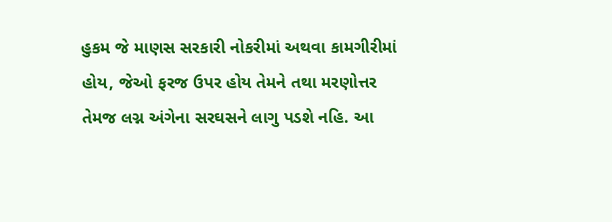હુકમ જે માણસ સરકારી નોકરીમાં અથવા કામગીરીમાં હોય, જેઓ ફરજ ઉપર હોય તેમને તથા મરણોત્તર તેમજ લગ્ન અંગેના સરઘસને લાગુ પડશે નહિ. આ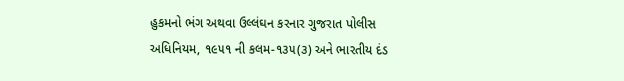હુકમનો ભંગ અથવા ઉલ્લંઘન કરનાર ગુજરાત પોલીસ અધિનિયમ, ૧૯૫૧ ની કલમ-૧૩૫(૩) અને ભારતીય દંડ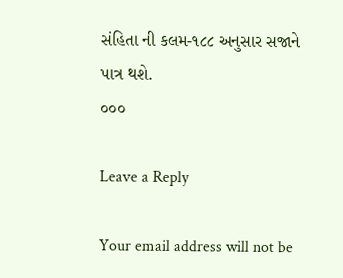સંહિતા ની કલમ-૧૮૮ અનુસાર સજાને પાત્ર થશે.
૦૦૦

Leave a Reply

Your email address will not be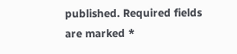published. Required fields are marked *